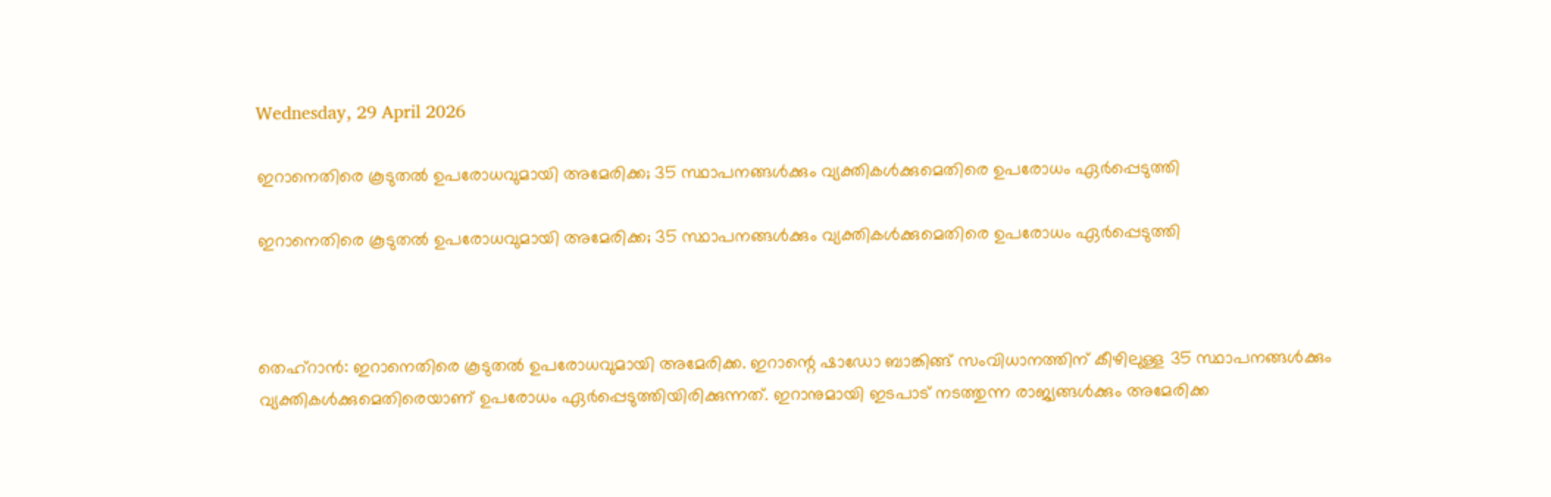Wednesday, 29 April 2026

ഇറാനെതിരെ കൂടുതല്‍ ഉപരോധവുമായി അമേരിക്ക; 35 സ്ഥാപനങ്ങള്‍ക്കും വ്യക്തികള്‍ക്കുമെതിരെ ഉപരോധം ഏര്‍പ്പെടുത്തി

ഇറാനെതിരെ കൂടുതല്‍ ഉപരോധവുമായി അമേരിക്ക; 35 സ്ഥാപനങ്ങള്‍ക്കും വ്യക്തികള്‍ക്കുമെതിരെ ഉപരോധം ഏര്‍പ്പെടുത്തി



തെഹ്‌റാന്‍: ഇറാനെതിരെ കൂടുതല്‍ ഉപരോധവുമായി അമേരിക്ക. ഇറാന്റെ ഷാഡോ ബാങ്കിങ്ങ് സംവിധാനത്തിന് കീഴിലുള്ള 35 സ്ഥാപനങ്ങള്‍ക്കും വ്യക്തികള്‍ക്കുമെതിരെയാണ് ഉപരോധം ഏര്‍പ്പെടുത്തിയിരിക്കുന്നത്. ഇറാനുമായി ഇടപാട് നടത്തുന്ന രാജ്യങ്ങള്‍ക്കും അമേരിക്ക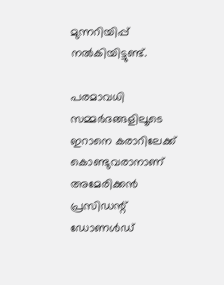മുന്നറിയിപ്പ് നല്‍കിയിട്ടുണ്ട്.

പരമാവധി സമ്മര്‍ദങ്ങളിലൂടെ ഇറാനെ കരാറിലേക്ക് കൊണ്ടുവരാനാണ് അമേരിക്കന്‍ പ്രസിഡന്റ് ഡോണള്‍ഡ്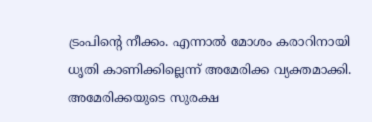ട്രംപിന്റെ നീക്കം. എന്നാല്‍ മോശം കരാറിനായി ധൃതി കാണിക്കില്ലെന്ന് അമേരിക്ക വ്യക്തമാക്കി. അമേരിക്കയുടെ സുരക്ഷ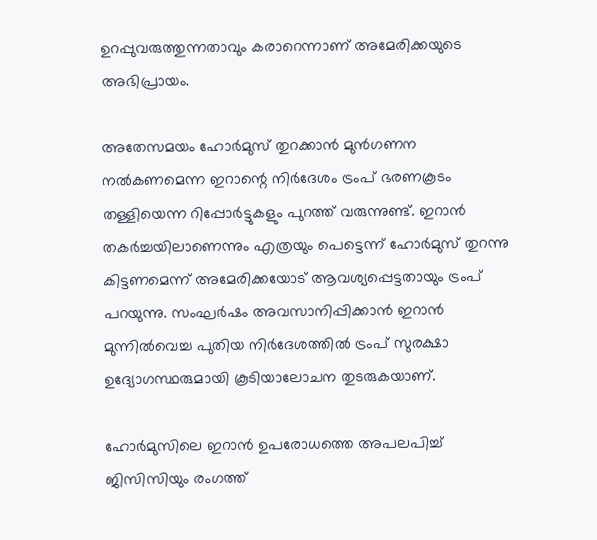ഉറപ്പുവരുത്തുന്നതാവും കരാറെന്നാണ് അമേരിക്കയുടെ അഭിപ്രായം.

അതേസമയം ഹോര്‍മുസ് തുറക്കാന്‍ മുന്‍ഗണന നല്‍കണമെന്ന ഇറാന്റെ നിര്‍ദേശം ട്രംപ് ഭരണകൂടം തള്ളിയെന്ന റിപ്പോര്‍ട്ടുകളും പുറത്ത് വരുന്നുണ്ട്. ഇറാന്‍ തകര്‍ച്ചയിലാണെന്നും എത്രയും പെട്ടെന്ന് ഹോര്‍മുസ് തുറന്നു കിട്ടണമെന്ന് അമേരിക്കയോട് ആവശ്യപ്പെട്ടതായും ട്രംപ് പറയുന്നു. സംഘര്‍ഷം അവസാനിപ്പിക്കാന്‍ ഇറാന്‍ മുന്നില്‍വെച്ച പുതിയ നിര്‍ദേശത്തില്‍ ട്രംപ് സുരക്ഷാ ഉദ്യോഗസ്ഥരുമായി കൂടിയാലോചന തുടരുകയാണ്.

ഹോര്‍മുസിലെ ഇറാന്‍ ഉപരോധത്തെ അപലപിച്ച് ജിസിസിയും രംഗത്ത്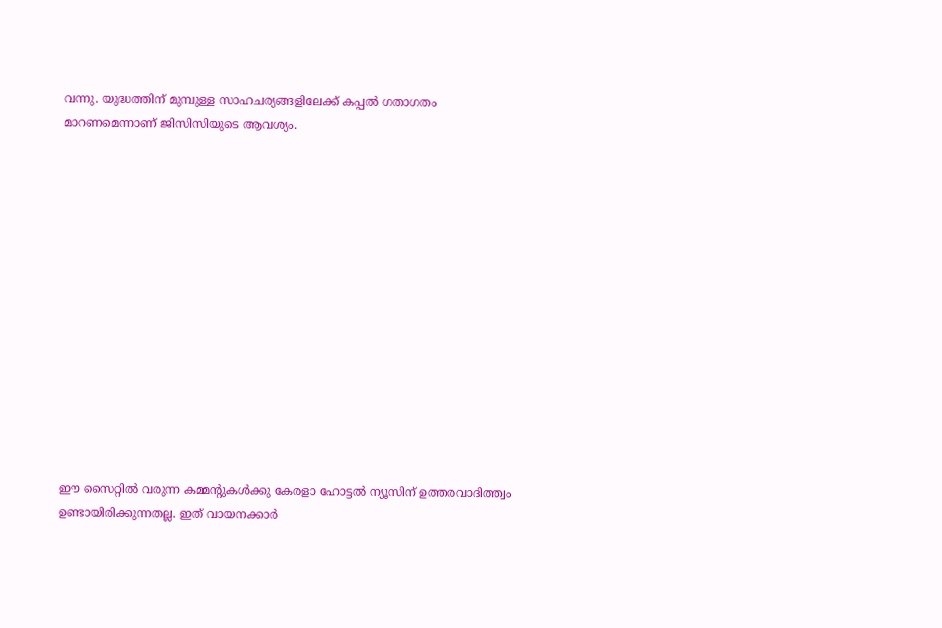വന്നു. യുദ്ധത്തിന് മുമ്പുള്ള സാഹചര്യങ്ങളിലേക്ക് കപ്പല്‍ ഗതാഗതം മാറണമെന്നാണ് ജിസിസിയുടെ ആവശ്യം.














ഈ സൈറ്റിൽ വരുന്ന കമ്മന്റുകൾക്കു കേരളാ ഹോട്ടൽ ന്യൂസിന് ഉത്തരവാദിത്ത്വം ഉണ്ടായിരിക്കുന്നതല്ല. ഇത് വായനക്കാർ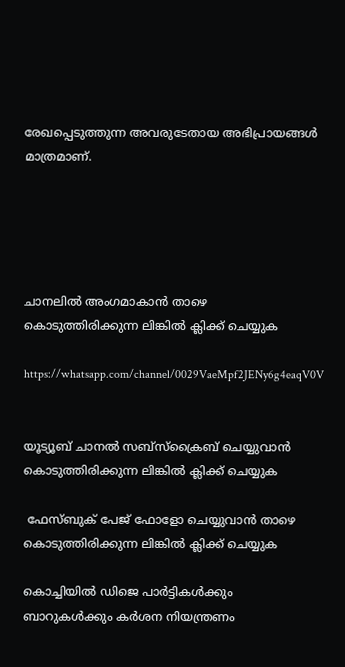രേഖപ്പെടുത്തുന്ന അവരുടേതായ അഭിപ്രായങ്ങൾ മാത്രമാണ്.





ചാനലിൽ അംഗമാകാൻ താഴെ കൊടുത്തിരിക്കുന്ന ലിങ്കിൽ ക്ലിക്ക് ചെയ്യുക

https://whatsapp.com/channel/0029VaeMpf2JENy6g4eaqV0V


യൂട്യൂബ് ചാനൽ സബ്സ്ക്രൈബ് ചെയ്യുവാൻ കൊടുത്തിരിക്കുന്ന ലിങ്കിൽ ക്ലിക്ക് ചെയ്യുക

 ഫേസ്ബുക് പേജ് ഫോളോ ചെയ്യുവാൻ താഴെ കൊടുത്തിരിക്കുന്ന ലിങ്കിൽ ക്ലിക്ക് ചെയ്യുക

കൊച്ചിയിൽ ഡിജെ പാർട്ടികൾക്കും ബാറുകൾക്കും കർശന നിയന്ത്രണം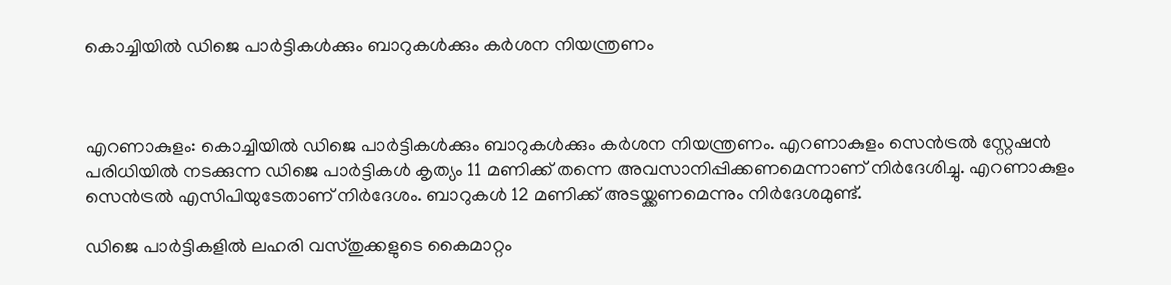കൊച്ചിയിൽ ഡിജെ പാർട്ടികൾക്കും ബാറുകൾക്കും കർശന നിയന്ത്രണം



എറണാകുളം: കൊച്ചിയിൽ ഡിജെ പാർട്ടികൾക്കും ബാറുകൾക്കും കർശന നിയന്ത്രണം. എറണാകുളം സെൻട്രൽ സ്റ്റേഷൻ പരിധിയിൽ നടക്കുന്ന ഡിജെ പാർട്ടികൾ കൃത്യം 11 മണിക്ക് തന്നെ അവസാനിപ്പിക്കണമെന്നാണ് നിർദേശിച്ചു. എറണാകുളം സെൻട്രൽ എസിപിയുടേതാണ് നിർദേശം. ബാറുകൾ 12 മണിക്ക് അടയ്ക്കണമെന്നും നിർദേശമുണ്ട്.

ഡിജെ പാർട്ടികളിൽ ലഹരി വസ്തുക്കളുടെ കൈമാറ്റം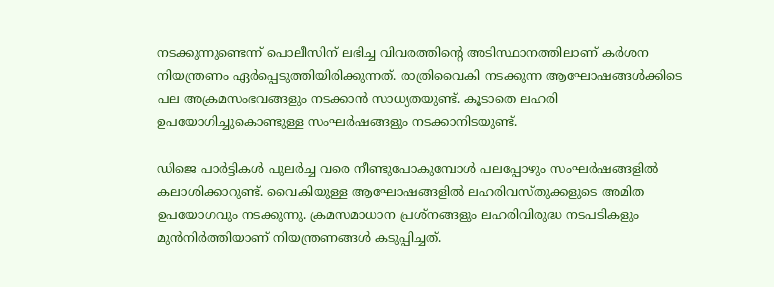നടക്കുന്നുണ്ടെന്ന് പൊലീസിന് ലഭിച്ച വിവരത്തിന്റെ അടിസ്ഥാനത്തിലാണ് കർശന നിയന്ത്രണം ഏർപ്പെടുത്തിയിരിക്കുന്നത്. രാത്രിവൈകി നടക്കുന്ന ആഘോഷങ്ങൾക്കിടെ പല അക്രമസംഭവങ്ങളും നടക്കാൻ സാധ്യതയുണ്ട്. കൂടാതെ ലഹരി ഉപയോഗിച്ചുകൊണ്ടുള്ള സംഘർഷങ്ങളും നടക്കാനിടയുണ്ട്.

ഡിജെ പാർട്ടികൾ പുലർച്ച വരെ നീണ്ടുപോകുമ്പോൾ പലപ്പോഴും സംഘർഷങ്ങളിൽ കലാശിക്കാറുണ്ട്. വൈകിയുള്ള ആഘോഷങ്ങളിൽ ലഹരിവസ്തുക്കളുടെ അമിത ഉപയോഗവും നടക്കുന്നു. ക്രമസമാധാന പ്രശ്നങ്ങളും ലഹരിവിരുദ്ധ നടപടികളും മുൻനിർത്തിയാണ് നിയന്ത്രണങ്ങൾ കടുപ്പിച്ചത്.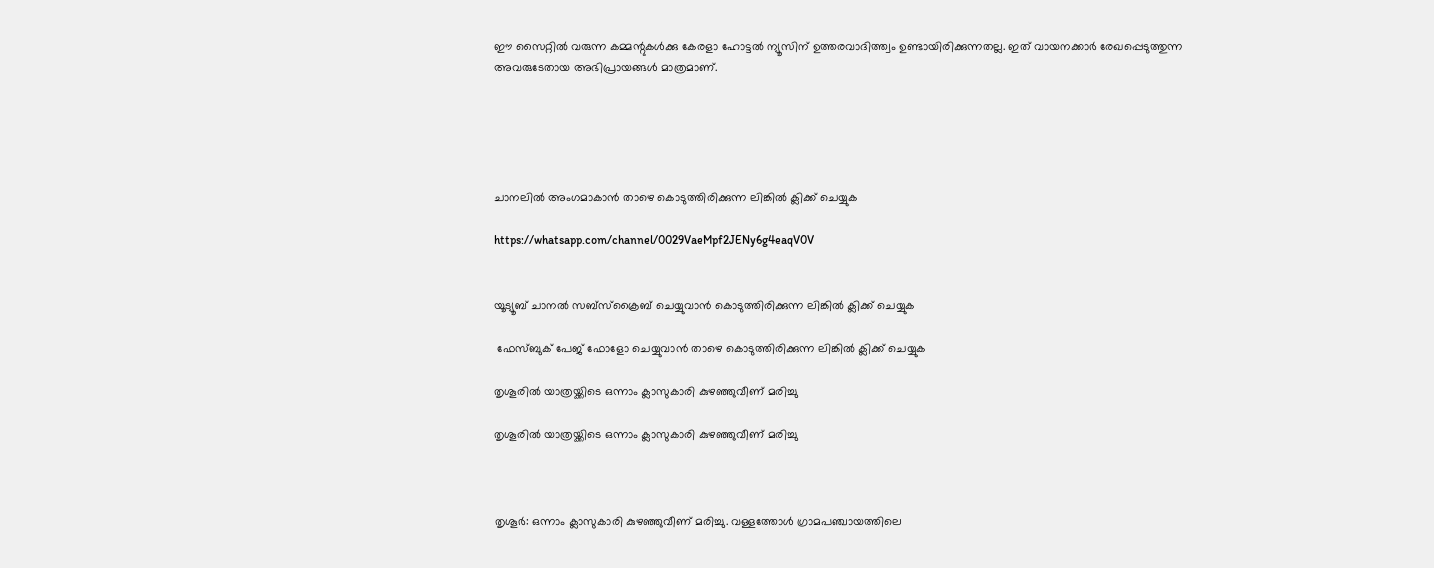ഈ സൈറ്റിൽ വരുന്ന കമ്മന്റുകൾക്കു കേരളാ ഹോട്ടൽ ന്യൂസിന് ഉത്തരവാദിത്ത്വം ഉണ്ടായിരിക്കുന്നതല്ല. ഇത് വായനക്കാർ രേഖപ്പെടുത്തുന്ന അവരുടേതായ അഭിപ്രായങ്ങൾ മാത്രമാണ്.





ചാനലിൽ അംഗമാകാൻ താഴെ കൊടുത്തിരിക്കുന്ന ലിങ്കിൽ ക്ലിക്ക് ചെയ്യുക

https://whatsapp.com/channel/0029VaeMpf2JENy6g4eaqV0V


യൂട്യൂബ് ചാനൽ സബ്സ്ക്രൈബ് ചെയ്യുവാൻ കൊടുത്തിരിക്കുന്ന ലിങ്കിൽ ക്ലിക്ക് ചെയ്യുക

 ഫേസ്ബുക് പേജ് ഫോളോ ചെയ്യുവാൻ താഴെ കൊടുത്തിരിക്കുന്ന ലിങ്കിൽ ക്ലിക്ക് ചെയ്യുക

തൃശൂരില്‍ യാത്രയ്ക്കിടെ ഒന്നാം ക്ലാസുകാരി കുഴഞ്ഞുവീണ് മരിച്ചു

തൃശൂരില്‍ യാത്രയ്ക്കിടെ ഒന്നാം ക്ലാസുകാരി കുഴഞ്ഞുവീണ് മരിച്ചു



തൃശൂര്‍: ഒന്നാം ക്ലാസുകാരി കുഴഞ്ഞുവീണ് മരിച്ചു. വള്ളത്തോള്‍ ഗ്രാമപഞ്ചായത്തിലെ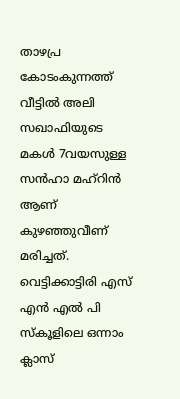താഴപ്ര കോടംകുന്നത്ത് വീട്ടില്‍ അലി സഖാഫിയുടെ മകള്‍ 7വയസുള്ള സന്‍ഹാ മഹ്‌റിന്‍ ആണ് കുഴഞ്ഞുവീണ് മരിച്ചത്. വെട്ടിക്കാട്ടിരി എസ് എന്‍ എല്‍ പി സ്‌കൂളിലെ ഒന്നാം ക്ലാസ്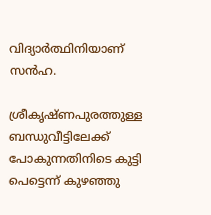വിദ്യാര്‍ത്ഥിനിയാണ് സന്‍ഹ.

ശ്രീകൃഷ്ണപുരത്തുള്ള ബന്ധുവീട്ടിലേക്ക് പോകുന്നതിനിടെ കുട്ടി പെട്ടെന്ന് കുഴഞ്ഞു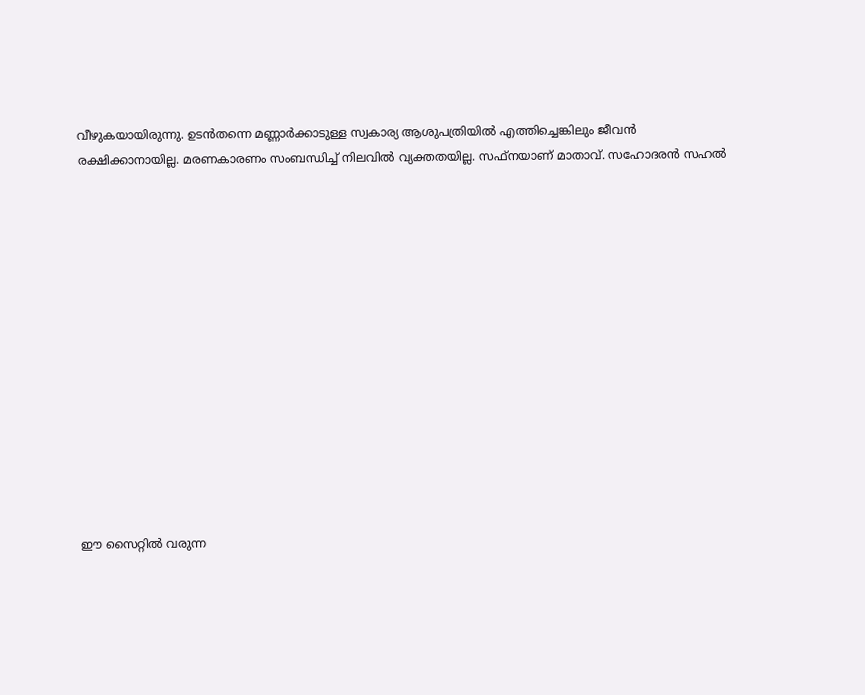വീഴുകയായിരുന്നു. ഉടന്‍തന്നെ മണ്ണാര്‍ക്കാടുള്ള സ്വകാര്യ ആശുപത്രിയില്‍ എത്തിച്ചെങ്കിലും ജീവന്‍ രക്ഷിക്കാനായില്ല. മരണകാരണം സംബന്ധിച്ച് നിലവില്‍ വ്യക്തതയില്ല. സഫ്‌നയാണ് മാതാവ്. സഹോദരന്‍ സഹല്‍














ഈ സൈറ്റിൽ വരുന്ന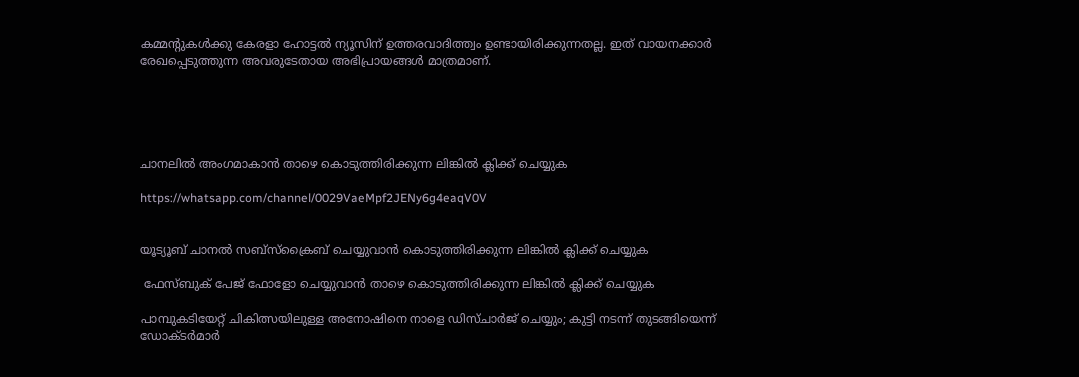കമ്മന്റുകൾക്കു കേരളാ ഹോട്ടൽ ന്യൂസിന് ഉത്തരവാദിത്ത്വം ഉണ്ടായിരിക്കുന്നതല്ല. ഇത് വായനക്കാർ രേഖപ്പെടുത്തുന്ന അവരുടേതായ അഭിപ്രായങ്ങൾ മാത്രമാണ്.





ചാനലിൽ അംഗമാകാൻ താഴെ കൊടുത്തിരിക്കുന്ന ലിങ്കിൽ ക്ലിക്ക് ചെയ്യുക

https://whatsapp.com/channel/0029VaeMpf2JENy6g4eaqV0V


യൂട്യൂബ് ചാനൽ സബ്സ്ക്രൈബ് ചെയ്യുവാൻ കൊടുത്തിരിക്കുന്ന ലിങ്കിൽ ക്ലിക്ക് ചെയ്യുക

 ഫേസ്ബുക് പേജ് ഫോളോ ചെയ്യുവാൻ താഴെ കൊടുത്തിരിക്കുന്ന ലിങ്കിൽ ക്ലിക്ക് ചെയ്യുക

പാമ്പുകടിയേറ്റ് ചികിത്സയിലുള്ള അനോഷിനെ നാളെ ഡിസ്ചാർജ് ചെയ്യും; കുട്ടി നടന്ന് തുടങ്ങിയെന്ന് ഡോക്ടർമാര്‍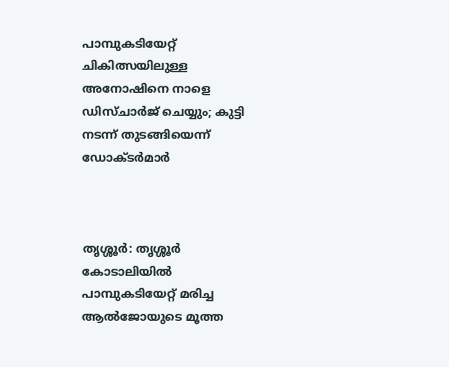പാമ്പുകടിയേറ്റ് ചികിത്സയിലുള്ള അനോഷിനെ നാളെ ഡിസ്ചാർജ് ചെയ്യും; കുട്ടി നടന്ന് തുടങ്ങിയെന്ന് ഡോക്ടർമാര്‍



തൃശ്ശൂർ: തൃശ്ശൂർ കോടാലിയിൽ പാമ്പുകടിയേറ്റ് മരിച്ച ആൽജോയുടെ മൂത്ത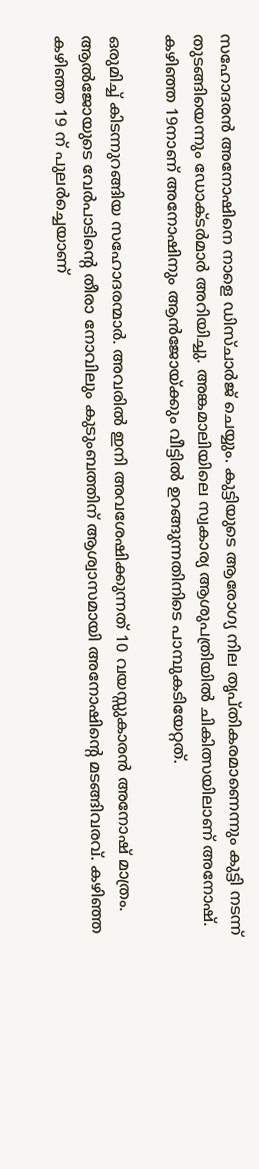സഹോദരൻ അനോഷിനെ നാളെ ഡിസ്ചാർജ് ചെയ്യും. കുട്ടിയുടെ ആരോഗ്യ നില തൃപ്തികരമാണെന്നും കുട്ടി നടന്ന് തുടങ്ങിയെന്നും ഡോക്ടർമാര്‍ അറിയിച്ചു. അങ്കമാലിയിലെ സ്വകാര്യ ആശുപത്രിയിൽ ചികിത്സയിലാണ് അനോഷ്. കഴിഞ്ഞ 19നാണ് അനോഷിനും ആൻജോയ്ക്കും വീട്ടിൽ ഉറങ്ങുന്നതിനിടെ പാമ്പുകടിയേറ്റത്.

ഒരുമിച്ച് കിടന്നുറങ്ങിയ സഹോദരന്മാർ. അവരിൽ ഇനി അവശേഷിക്കുന്നത് 10 വയസ്സുകാരൻ അനോഷ് മാത്രം. ആൽജോയുടെ വേർപാടിന്റെ തീരാ നോവിലും കുടുംബത്തിന് ആശ്വാസമായി അനോഷിന്റെ മടങ്ങിവരവ്. കഴിഞ്ഞ കഴിഞ്ഞ 19 ന് പുലർച്ചെയാണ്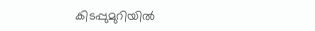കിടപ്പുമുറിയിൽ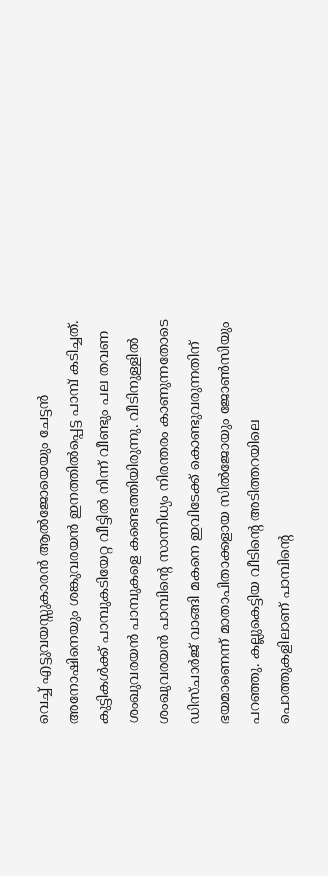വെച്ച് എട്ടുവയസ്സുകാരൻ ആൽജോയെയും ചേട്ടൻ അനോഷിനെയും ശങ്കുവരയൻ ഇനത്തിൽപ്പെട്ട പാമ്പ് കടിച്ചത്. കുട്ടികള്‍ക്ക് പാമ്പുകടിയേറ്റ വീട്ടില്‍ നിന്ന് വീണ്ടും പല തവണ ശംഖുവരയന്‍ പാമ്പുകളെ കണ്ടെത്തിയിരുന്നു. വീടിനുള്ളില്‍ ശംഖുവരയന്‍ പാമ്പിന്‍റെ സാന്നിധ്യം നിരന്തരം കാണുന്നതോടെ ഡിസ്ചാര്‍ജ് വാങ്ങി മകനെ ഇവിടേക്ക് കൊണ്ടുവരുന്നതിന് ഭയമാണെന്ന് മാതാപിതാക്കളായ സില്‍ജോയും ജോണ്‍സിയും പറഞ്ഞു. കല്ലുകെട്ടിയ വീടിന്‍റെ അടിത്തറയിലെ പൊത്തുകളിലാണ് പാമ്പിന്‍റെ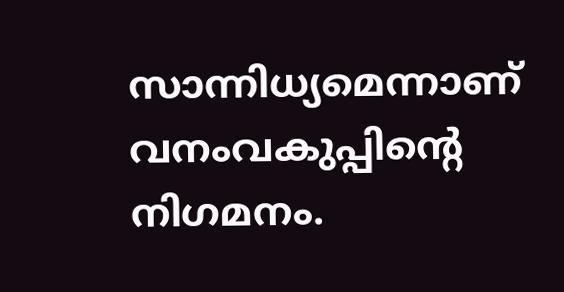സാന്നിധ്യമെന്നാണ് വനംവകുപ്പിന്‍റെ നിഗമനം.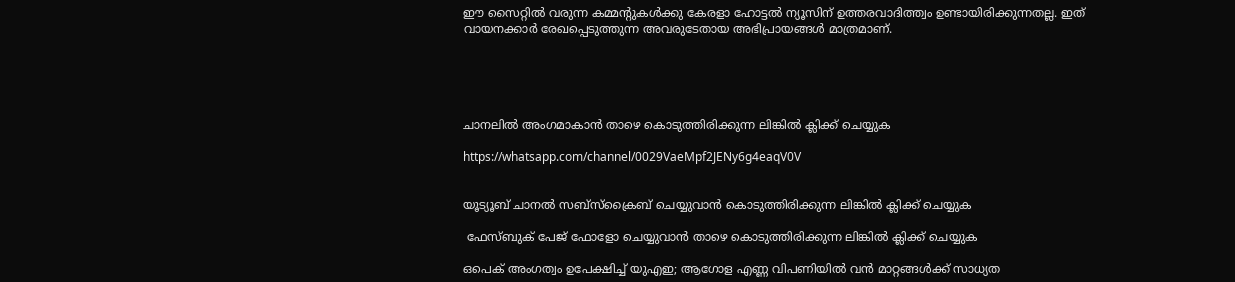ഈ സൈറ്റിൽ വരുന്ന കമ്മന്റുകൾക്കു കേരളാ ഹോട്ടൽ ന്യൂസിന് ഉത്തരവാദിത്ത്വം ഉണ്ടായിരിക്കുന്നതല്ല. ഇത് വായനക്കാർ രേഖപ്പെടുത്തുന്ന അവരുടേതായ അഭിപ്രായങ്ങൾ മാത്രമാണ്.





ചാനലിൽ അംഗമാകാൻ താഴെ കൊടുത്തിരിക്കുന്ന ലിങ്കിൽ ക്ലിക്ക് ചെയ്യുക

https://whatsapp.com/channel/0029VaeMpf2JENy6g4eaqV0V


യൂട്യൂബ് ചാനൽ സബ്സ്ക്രൈബ് ചെയ്യുവാൻ കൊടുത്തിരിക്കുന്ന ലിങ്കിൽ ക്ലിക്ക് ചെയ്യുക

 ഫേസ്ബുക് പേജ് ഫോളോ ചെയ്യുവാൻ താഴെ കൊടുത്തിരിക്കുന്ന ലിങ്കിൽ ക്ലിക്ക് ചെയ്യുക

ഒപെക് അംഗത്വം ഉപേക്ഷിച്ച് യുഎഇ; ആഗോള എണ്ണ വിപണിയിൽ വൻ മാറ്റങ്ങൾക്ക് സാധ്യത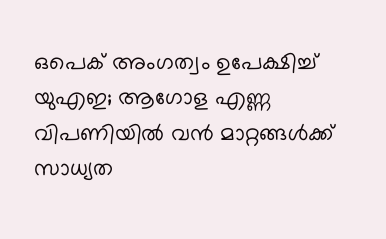ഒപെക് അംഗത്വം ഉപേക്ഷിച്ച് യുഎഇ; ആഗോള എണ്ണ വിപണിയിൽ വൻ മാറ്റങ്ങൾക്ക് സാധ്യത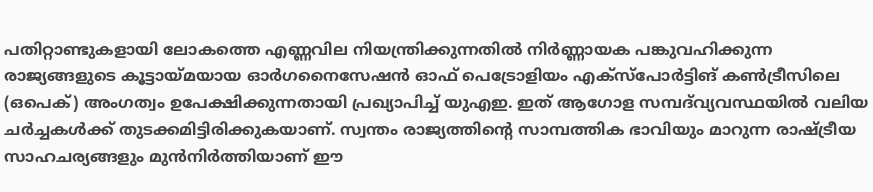പതിറ്റാണ്ടുകളായി ലോകത്തെ എണ്ണവില നിയന്ത്രിക്കുന്നതിൽ നിർണ്ണായക പങ്കുവഹിക്കുന്ന രാജ്യങ്ങളുടെ കൂട്ടായ്മയായ ഓർഗനൈസേഷൻ ഓഫ് പെട്രോളിയം എക്സ്പോർട്ടിങ് കൺട്രീസിലെ (ഒപെക്) അംഗത്വം ഉപേക്ഷിക്കുന്നതായി പ്രഖ്യാപിച്ച് യുഎഇ. ഇത് ആഗോള സമ്പദ്‌വ്യവസ്ഥയിൽ വലിയ ചർച്ചകൾക്ക് തുടക്കമിട്ടിരിക്കുകയാണ്. സ്വന്തം രാജ്യത്തിന്റെ സാമ്പത്തിക ഭാവിയും മാറുന്ന രാഷ്ട്രീയ സാഹചര്യങ്ങളും മുൻനിർത്തിയാണ് ഈ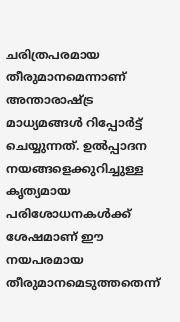ചരിത്രപരമായ തീരുമാനമെന്നാണ് അന്താരാഷ്ട്ര മാധ്യമങ്ങൾ റിപ്പോർട്ട് ചെയ്യുന്നത്. ഉൽപ്പാദന നയങ്ങളെക്കുറിച്ചുള്ള കൃത്യമായ പരിശോധനകൾക്ക് ശേഷമാണ് ഈ നയപരമായ തീരുമാനമെടുത്തതെന്ന്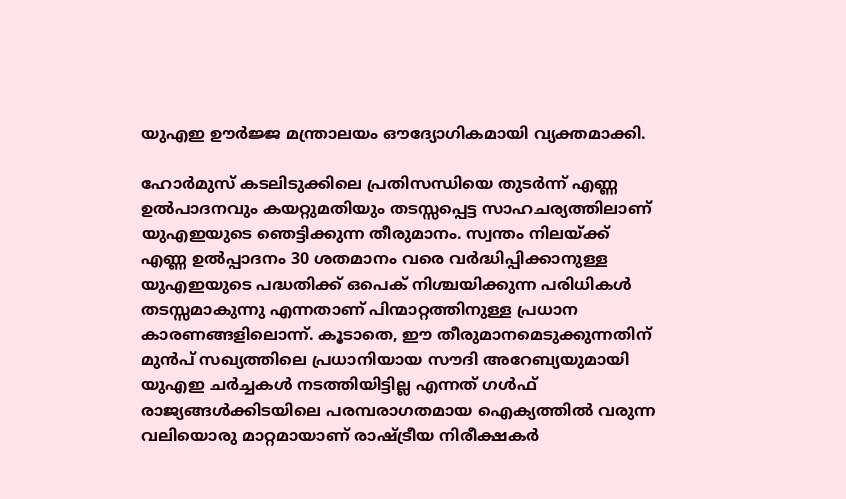യുഎഇ ഊർജ്ജ മന്ത്രാലയം ഔദ്യോഗികമായി വ്യക്തമാക്കി.

ഹോർമുസ് കടലിടുക്കിലെ പ്രതിസന്ധിയെ തുടർന്ന് എണ്ണ ഉൽപാദനവും കയറ്റുമതിയും തടസ്സപ്പെട്ട സാഹചര്യത്തിലാണ് യുഎഇയുടെ ഞെട്ടിക്കുന്ന തീരുമാനം. സ്വന്തം നിലയ്ക്ക് എണ്ണ ഉൽപ്പാദനം 30 ശതമാനം വരെ വർദ്ധിപ്പിക്കാനുള്ള യുഎഇയുടെ പദ്ധതിക്ക് ഒപെക് നിശ്ചയിക്കുന്ന പരിധികൾ തടസ്സമാകുന്നു എന്നതാണ് പിന്മാറ്റത്തിനുള്ള പ്രധാന കാരണങ്ങളിലൊന്ന്. കൂടാതെ, ഈ തീരുമാനമെടുക്കുന്നതിന് മുൻപ് സഖ്യത്തിലെ പ്രധാനിയായ സൗദി അറേബ്യയുമായി യുഎഇ ചർച്ചകൾ നടത്തിയിട്ടില്ല എന്നത് ഗൾഫ് രാജ്യങ്ങൾക്കിടയിലെ പരമ്പരാഗതമായ ഐക്യത്തിൽ വരുന്ന വലിയൊരു മാറ്റമായാണ് രാഷ്ട്രീയ നിരീക്ഷകർ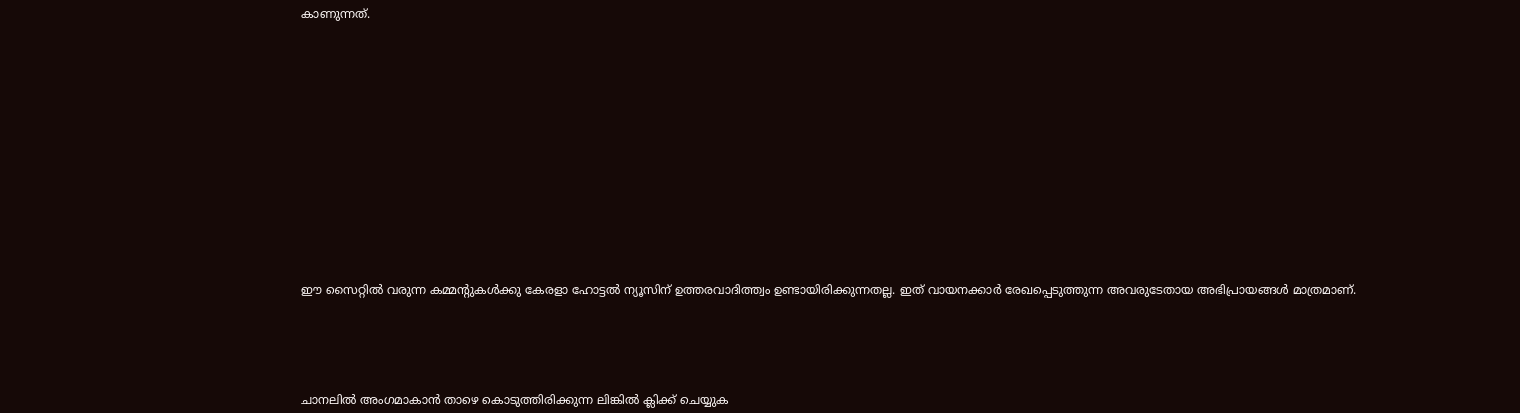കാണുന്നത്.














ഈ സൈറ്റിൽ വരുന്ന കമ്മന്റുകൾക്കു കേരളാ ഹോട്ടൽ ന്യൂസിന് ഉത്തരവാദിത്ത്വം ഉണ്ടായിരിക്കുന്നതല്ല. ഇത് വായനക്കാർ രേഖപ്പെടുത്തുന്ന അവരുടേതായ അഭിപ്രായങ്ങൾ മാത്രമാണ്.





ചാനലിൽ അംഗമാകാൻ താഴെ കൊടുത്തിരിക്കുന്ന ലിങ്കിൽ ക്ലിക്ക് ചെയ്യുക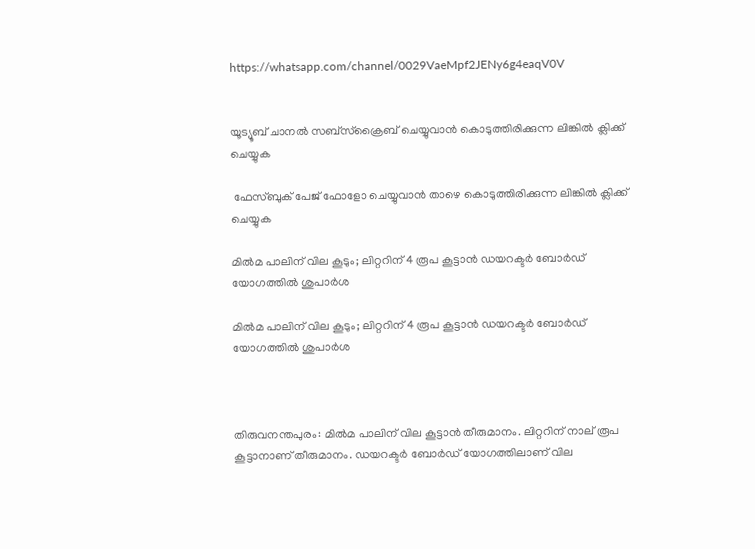https://whatsapp.com/channel/0029VaeMpf2JENy6g4eaqV0V


യൂട്യൂബ് ചാനൽ സബ്സ്ക്രൈബ് ചെയ്യുവാൻ കൊടുത്തിരിക്കുന്ന ലിങ്കിൽ ക്ലിക്ക് ചെയ്യുക

 ഫേസ്ബുക് പേജ് ഫോളോ ചെയ്യുവാൻ താഴെ കൊടുത്തിരിക്കുന്ന ലിങ്കിൽ ക്ലിക്ക് ചെയ്യുക

മിൽമ പാലിന് വില കൂടും; ലിറ്ററിന് 4 രൂപ കൂട്ടാൻ ഡയറക്ടർ ബോർഡ് യോഗത്തിൽ ശുപാർശ

മിൽമ പാലിന് വില കൂടും; ലിറ്ററിന് 4 രൂപ കൂട്ടാൻ ഡയറക്ടർ ബോർഡ് യോഗത്തിൽ ശുപാർശ



തിരുവനന്തപുരം: മിൽമ പാലിന് വില കൂട്ടാൻ തീരുമാനം. ലിറ്ററിന് നാല് രൂപ കൂട്ടാനാണ് തീരുമാനം. ഡയറക്ടർ ബോർഡ് യോഗത്തിലാണ് വില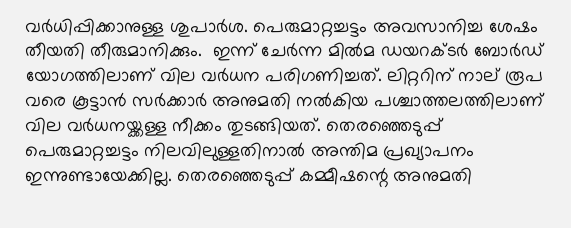വർധിപ്പിക്കാനുള്ള ശുപാർശ. പെരുമാറ്റച്ചട്ടം അവസാനിച്ച ശേഷം തീയതി തീരുമാനിക്കും.  ഇന്ന് ചേര്‍ന്ന മിൽമ ഡയറക്ടർ ബോർഡ് യോഗത്തിലാണ് വില വര്‍ധന പരിഗണിച്ചത്. ലിറ്ററിന് നാല് രൂപ വരെ കൂട്ടാൻ സർക്കാർ അനുമതി നൽകിയ പശ്ചാത്തലത്തിലാണ് വില വ‌ർധനയ്ക്കള്ള നീക്കം തുടങ്ങിയത്. തെരഞ്ഞെടുപ്പ് പെരുമാറ്റച്ചട്ടം നിലവിലുള്ളതിനാൽ അന്തിമ പ്രഖ്യാപനം ഇന്നുണ്ടായേക്കില്ല. തെരഞ്ഞെടുപ്പ് കമ്മീഷന്റെ അനുമതി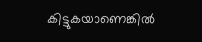കിട്ടുകയാണെങ്കിൽ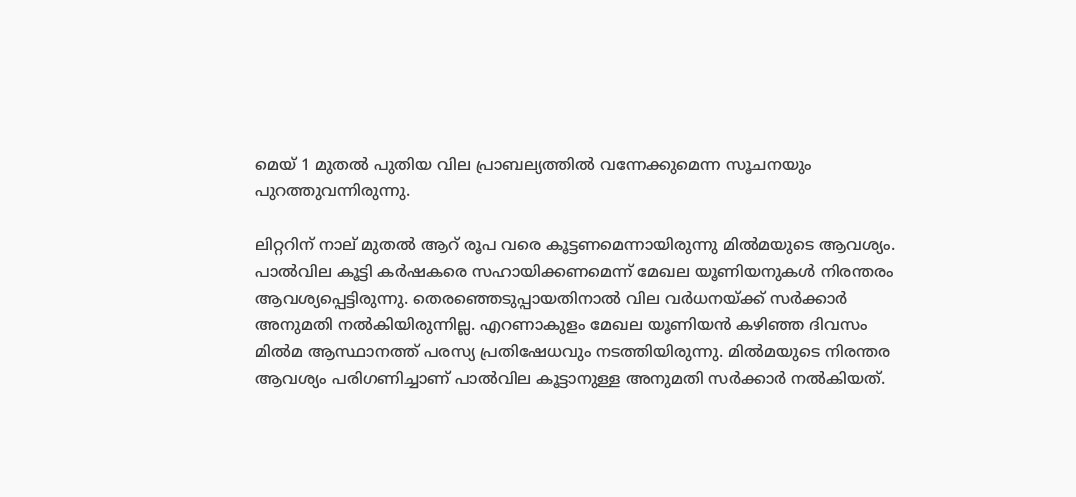മെയ് 1 മുതൽ പുതിയ വില പ്രാബല്യത്തിൽ വന്നേക്കുമെന്ന സൂചനയും പുറത്തുവന്നിരുന്നു.

ലിറ്ററിന് നാല് മുതൽ ആറ് രൂപ വരെ കൂട്ടണമെന്നായിരുന്നു മിൽമയുടെ ആവശ്യം. പാൽവില കൂട്ടി കർഷകരെ സഹായിക്കണമെന്ന് മേഖല യൂണിയനുകൾ നിരന്തരം ആവശ്യപ്പെട്ടിരുന്നു. തെരഞ്ഞെടുപ്പായതിനാൽ വില വ‌ർധനയ്ക്ക് സർക്കാർ അനുമതി നൽകിയിരുന്നില്ല. എറണാകുളം മേഖല യൂണിയൻ കഴിഞ്ഞ ദിവസം മിൽമ ആസ്ഥാനത്ത് പരസ്യ പ്രതിഷേധവും നടത്തിയിരുന്നു. മിൽമയുടെ നിരന്തര ആവശ്യം പരിഗണിച്ചാണ് പാൽവില കൂട്ടാനുള്ള അനുമതി സർക്കാർ നൽകിയത്.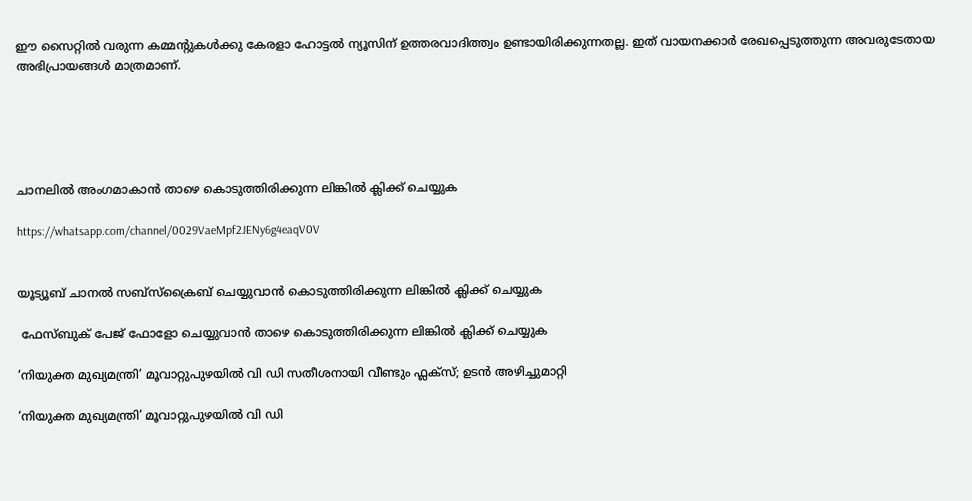ഈ സൈറ്റിൽ വരുന്ന കമ്മന്റുകൾക്കു കേരളാ ഹോട്ടൽ ന്യൂസിന് ഉത്തരവാദിത്ത്വം ഉണ്ടായിരിക്കുന്നതല്ല. ഇത് വായനക്കാർ രേഖപ്പെടുത്തുന്ന അവരുടേതായ അഭിപ്രായങ്ങൾ മാത്രമാണ്.





ചാനലിൽ അംഗമാകാൻ താഴെ കൊടുത്തിരിക്കുന്ന ലിങ്കിൽ ക്ലിക്ക് ചെയ്യുക

https://whatsapp.com/channel/0029VaeMpf2JENy6g4eaqV0V


യൂട്യൂബ് ചാനൽ സബ്സ്ക്രൈബ് ചെയ്യുവാൻ കൊടുത്തിരിക്കുന്ന ലിങ്കിൽ ക്ലിക്ക് ചെയ്യുക

 ഫേസ്ബുക് പേജ് ഫോളോ ചെയ്യുവാൻ താഴെ കൊടുത്തിരിക്കുന്ന ലിങ്കിൽ ക്ലിക്ക് ചെയ്യുക

‘നിയുക്ത മുഖ്യമന്ത്രി’ മൂവാറ്റുപുഴയിൽ വി ഡി സതീശനായി വീണ്ടും ഫ്ലക്സ്; ഉടൻ അഴിച്ചുമാറ്റി

‘നിയുക്ത മുഖ്യമന്ത്രി’ മൂവാറ്റുപുഴയിൽ വി ഡി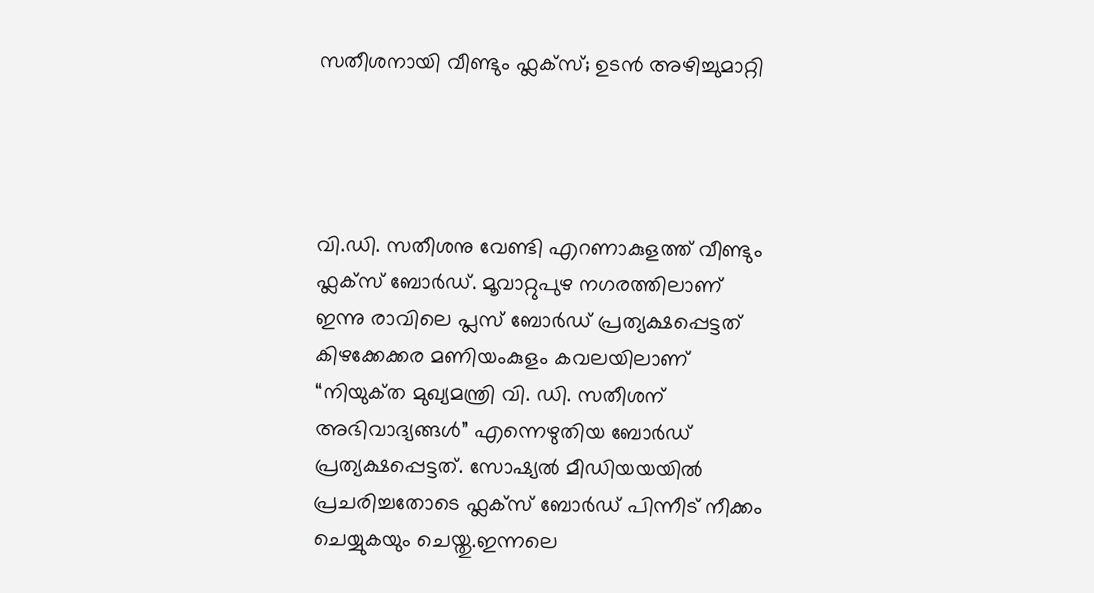സതീശനായി വീണ്ടും ഫ്ലക്സ്; ഉടൻ അഴിച്ചുമാറ്റി




വി.ഡി. സതീശനു വേണ്ടി എറണാകുളത്ത് വീണ്ടും ഫ്ലക്സ് ബോർഡ്. മൂവാറ്റുപുഴ നഗരത്തിലാണ് ഇന്നു രാവിലെ പ്ലസ് ബോർഡ് പ്രത്യക്ഷപ്പെട്ടത് കിഴക്കേക്കര മണിയംകുളം കവലയിലാണ് “നിയുക്‌ത മുഖ്യമന്ത്രി വി. ഡി. സതീശന് അഭിവാദ്യങ്ങൾ” എന്നെഴുതിയ ബോർഡ് പ്രത്യക്ഷപ്പെട്ടത്. സോഷ്യൽ മീഡിയയയിൽ പ്രചരിച്ചതോടെ ഫ്ലക്സ് ബോർഡ് പിന്നീട് നീക്കം ചെയ്യുകയും ചെയ്തു.ഇന്നലെ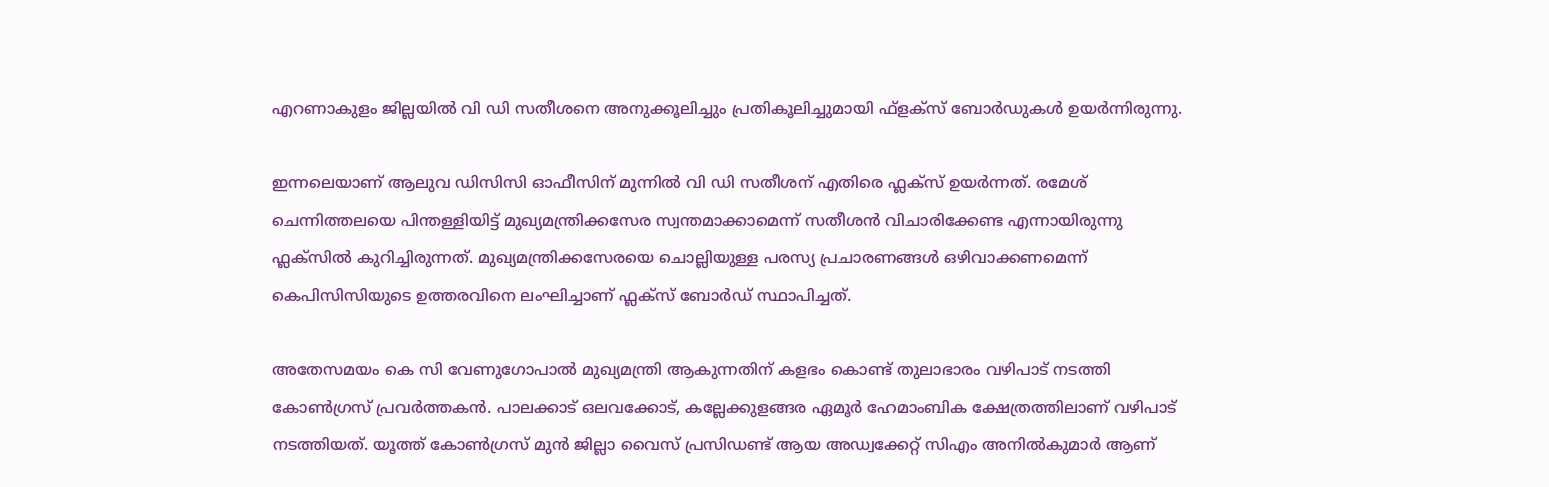എറണാകുളം ജില്ലയിൽ വി ഡി സതീശനെ അനുക്കൂലിച്ചും പ്രതികൂലിച്ചുമായി ഫ്‌ളക്‌സ് ബോർഡുകൾ ഉയർന്നിരുന്നു.

ഇന്നലെയാണ് ആലുവ ഡിസിസി ഓഫീസിന് മുന്നിൽ വി ഡി സതീശന് എതിരെ ഫ്ലക്സ് ഉയർന്നത്. രമേശ് ചെന്നിത്തലയെ പിന്തള്ളിയിട്ട് മുഖ്യമന്ത്രിക്കസേര സ്വന്തമാക്കാമെന്ന് സതീശൻ വിചാരിക്കേണ്ട എന്നായിരുന്നു ഫ്ലക്സിൽ കുറിച്ചിരുന്നത്. മുഖ്യമന്ത്രിക്കസേരയെ ചൊല്ലിയുള്ള പരസ്യ പ്രചാരണങ്ങൾ ഒഴിവാക്കണമെന്ന് കെപിസിസിയുടെ ഉത്തരവിനെ ലംഘിച്ചാണ് ഫ്ലക്സ് ബോർഡ് സ്ഥാപിച്ചത്.

അതേസമയം കെ സി വേണുഗോപാൽ മുഖ്യമന്ത്രി ആകുന്നതിന് കളഭം കൊണ്ട് തുലാഭാരം വഴിപാട് നടത്തി കോൺഗ്രസ് പ്രവർത്തകൻ. പാലക്കാട് ഒലവക്കോട്, കല്ലേക്കുളങ്ങര ഏമൂർ ഹേമാംബിക ക്ഷേത്രത്തിലാണ് വഴിപാട് നടത്തിയത്. യൂത്ത് കോൺഗ്രസ് മുൻ ജില്ലാ വൈസ് പ്രസിഡണ്ട് ആയ അഡ്വക്കേറ്റ് സിഎം അനിൽകുമാർ ആണ്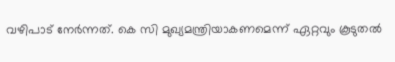വഴിപാട് നേർന്നത്. കെ സി മുഖ്യമന്ത്രിയാകണമെന്ന് ഏറ്റവും കൂടുതൽ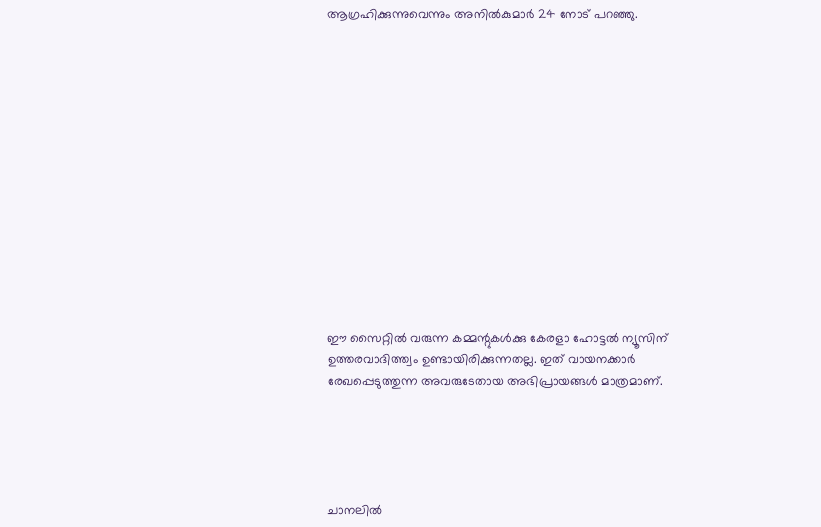ആഗ്രഹിക്കുന്നുവെന്നും അനിൽകുമാർ 24 നോട് പറഞ്ഞു.














ഈ സൈറ്റിൽ വരുന്ന കമ്മന്റുകൾക്കു കേരളാ ഹോട്ടൽ ന്യൂസിന് ഉത്തരവാദിത്ത്വം ഉണ്ടായിരിക്കുന്നതല്ല. ഇത് വായനക്കാർ രേഖപ്പെടുത്തുന്ന അവരുടേതായ അഭിപ്രായങ്ങൾ മാത്രമാണ്.





ചാനലിൽ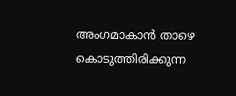അംഗമാകാൻ താഴെ കൊടുത്തിരിക്കുന്ന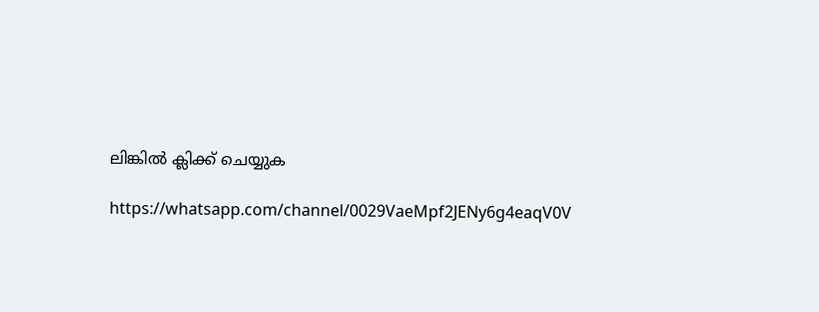ലിങ്കിൽ ക്ലിക്ക് ചെയ്യുക

https://whatsapp.com/channel/0029VaeMpf2JENy6g4eaqV0V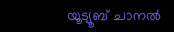യൂട്യൂബ് ചാനൽ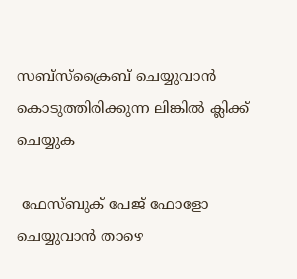സബ്സ്ക്രൈബ് ചെയ്യുവാൻ കൊടുത്തിരിക്കുന്ന ലിങ്കിൽ ക്ലിക്ക് ചെയ്യുക

 ഫേസ്ബുക് പേജ് ഫോളോ ചെയ്യുവാൻ താഴെ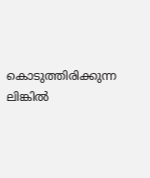കൊടുത്തിരിക്കുന്ന ലിങ്കിൽ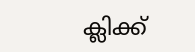ക്ലിക്ക്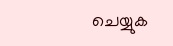ചെയ്യുക